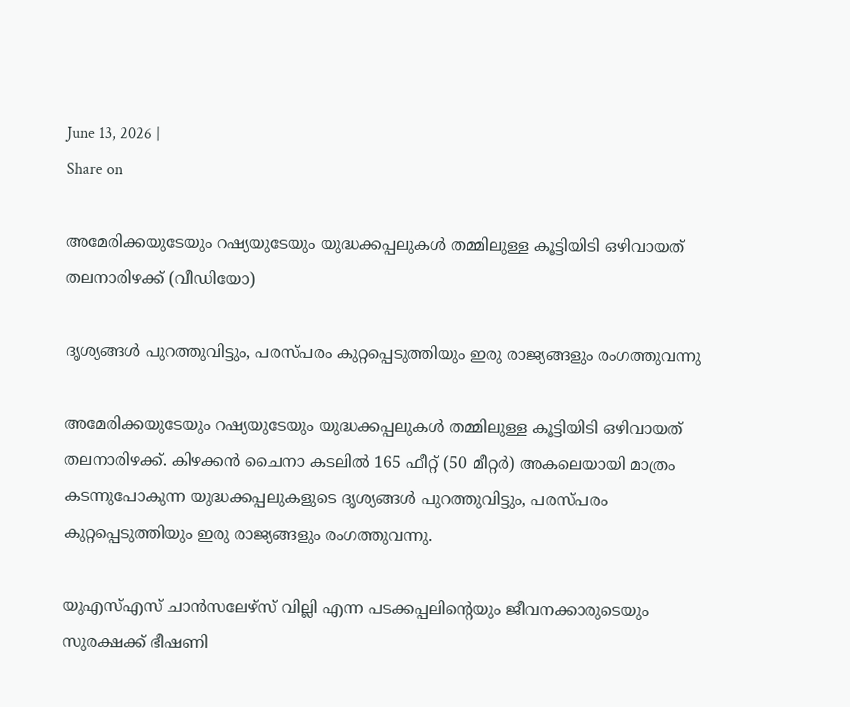June 13, 2026 |
Share on

അമേരിക്കയുടേയും റഷ്യയുടേയും യുദ്ധക്കപ്പലുകള്‍ തമ്മിലുള്ള കൂട്ടിയിടി ഒഴിവായത് തലനാരിഴക്ക് (വീഡിയോ)

ദൃശ്യങ്ങള്‍ പുറത്തുവിട്ടും, പരസ്പരം കുറ്റപ്പെടുത്തിയും ഇരു രാജ്യങ്ങളും രംഗത്തുവന്നു

അമേരിക്കയുടേയും റഷ്യയുടേയും യുദ്ധക്കപ്പലുകള്‍ തമ്മിലുള്ള കൂട്ടിയിടി ഒഴിവായത് തലനാരിഴക്ക്. കിഴക്കൻ ചൈനാ കടലിൽ 165 ഫീറ്റ്‌ (50 മീറ്റർ) അകലെയായി മാത്രം കടന്നുപോകുന്ന യുദ്ധക്കപ്പലുകളുടെ ദൃശ്യങ്ങള്‍ പുറത്തുവിട്ടും, പരസ്പരം കുറ്റപ്പെടുത്തിയും ഇരു രാജ്യങ്ങളും രംഗത്തുവന്നു.

യുഎസ്എസ് ചാന്‍സലേഴ്സ് വില്ലി എന്ന പടക്കപ്പലിന്‍റെയും ജീവനക്കാരുടെയും സുരക്ഷക്ക് ഭീഷണി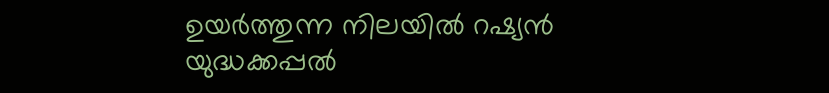ഉയര്‍ത്തുന്ന നിലയില്‍ റഷ്യന്‍ യുദ്ധക്കപ്പല്‍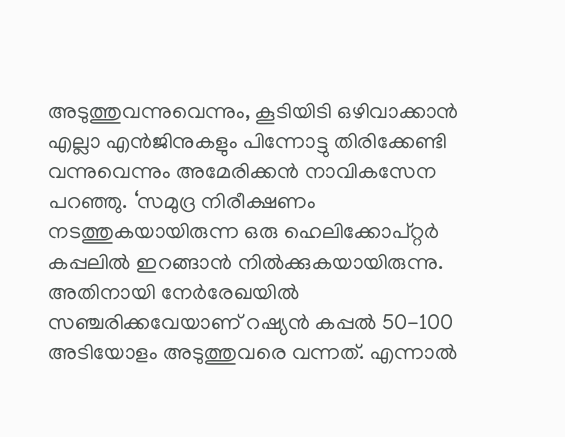അടുത്തുവന്നുവെന്നും, കൂടിയിടി ഒഴിവാക്കാന്‍ എല്ലാ എൻജിനുകളും പിന്നോട്ടു തിരിക്കേണ്ടി വന്നുവെന്നും അമേരിക്കന്‍ നാവികസേന പറഞ്ഞു. ‘സമുദ്ര നിരീക്ഷണം നടത്തുകയായിരുന്ന ഒരു ഹെലിക്കോപ്റ്റര്‍ കപ്പലില്‍ ഇറങ്ങാന്‍ നില്‍ക്കുകയായിരുന്നു. അതിനായി നേര്‍രേഖയില്‍ സഞ്ചരിക്കവേയാണ് റഷ്യന്‍ കപ്പല്‍ 50-100 അടിയോളം അടുത്തുവരെ വന്നത്. എന്നാല്‍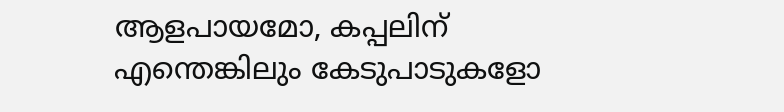ആളപായമോ, കപ്പലിന് എന്തെങ്കിലും കേടുപാടുകളോ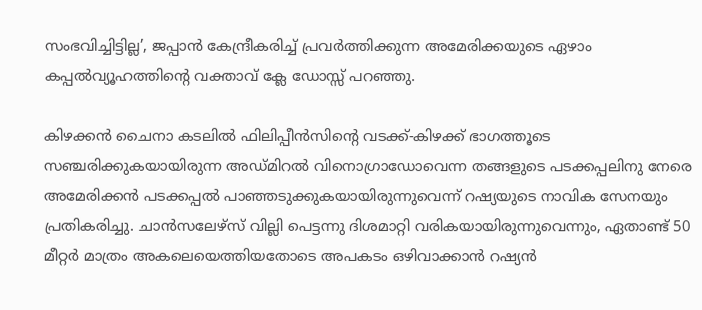സംഭവിച്ചിട്ടില്ല’, ജപ്പാന്‍ കേന്ദ്രീകരിച്ച് പ്രവര്‍ത്തിക്കുന്ന അമേരിക്കയുടെ ഏഴാം കപ്പല്‍വ്യൂഹത്തിന്‍റെ വക്താവ് ക്ലേ ഡോസ്സ് പറഞ്ഞു.

കിഴക്കൻ ചൈനാ കടലിൽ ഫിലിപ്പീൻസിന്‍റെ വടക്ക്-കിഴക്ക് ഭാഗത്തൂടെ സഞ്ചരിക്കുകയായിരുന്ന അഡ്മിറൽ വിനൊഗ്രാഡോവെന്ന തങ്ങളുടെ പടക്കപ്പലിനു നേരെ അമേരിക്കന്‍ പടക്കപ്പല്‍ പാഞ്ഞടുക്കുകയായിരുന്നുവെന്ന് റഷ്യയുടെ നാവിക സേനയും പ്രതികരിച്ചു. ചാന്‍സലേഴ്സ് വില്ലി പെട്ടന്നു ദിശമാറ്റി വരികയായിരുന്നുവെന്നും, ഏതാണ്ട് 50 മീറ്റർ മാത്രം അകലെയെത്തിയതോടെ അപകടം ഒഴിവാക്കാന്‍ റഷ്യന്‍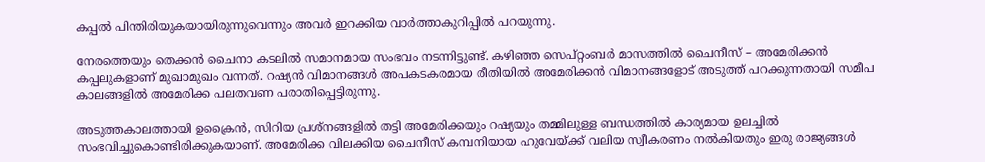കപ്പല്‍ പിന്തിരിയുകയായിരുന്നുവെന്നും അവര്‍ ഇറക്കിയ വാര്‍ത്താകുറിപ്പില്‍ പറയുന്നു.

നേരത്തെയും തെക്കൻ ചൈനാ കടലിൽ സമാനമായ സംഭവം നടന്നിട്ടുണ്ട്. കഴിഞ്ഞ സെപ്റ്റംബര്‍ മാസത്തില്‍ ചൈനീസ് – അമേരിക്കന്‍ കപ്പലുകളാണ് മുഖാമുഖം വന്നത്. റഷ്യന്‍ വിമാനങ്ങള്‍ അപകടകരമായ രീതിയിൽ അമേരിക്കന്‍ വിമാനങ്ങളോട് അടുത്ത് പറക്കുന്നതായി സമീപ കാലങ്ങളിൽ അമേരിക്ക പലതവണ പരാതിപ്പെട്ടിരുന്നു.

അടുത്തകാലത്തായി ഉക്രൈന്‍, സിറിയ പ്രശ്നങ്ങളില്‍ തട്ടി അമേരിക്കയും റഷ്യയും തമ്മിലുള്ള ബന്ധത്തില്‍ കാര്യമായ ഉലച്ചില്‍ സംഭവിച്ചുകൊണ്ടിരിക്കുകയാണ്. അമേരിക്ക വിലക്കിയ ചൈനീസ് കമ്പനിയായ ഹുവേയ്ക്ക് വലിയ സ്വീകരണം നല്‍കിയതും ഇരു രാജ്യങ്ങള്‍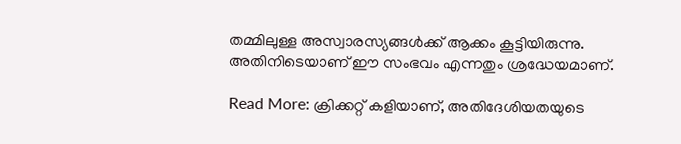തമ്മിലുള്ള അസ്വാരസ്യങ്ങള്‍ക്ക് ആക്കം കൂട്ടിയിരുന്നു. അതിനിടെയാണ് ഈ സംഭവം എന്നതും ശ്രദ്ധേയമാണ്.

Read More: ക്രിക്കറ്റ് കളിയാണ്, അതിദേശിയതയുടെ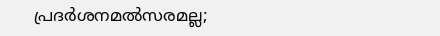പ്രദര്‍ശനമല്‍സരമല്ല;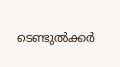ടെണ്ടുല്‍ക്കര്‍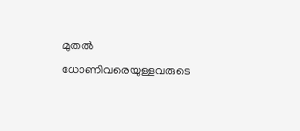മുതല്‍ ധോണിവരെയുള്ളവരുടെ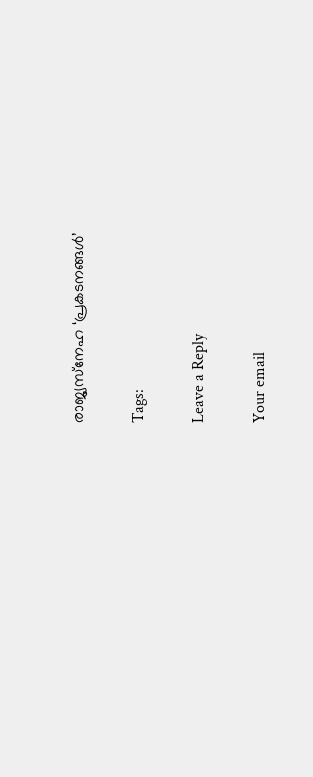രാജ്യസ്‌നേഹ ‘പ്രകടനങ്ങള്‍’

Tags:

Leave a Reply

Your email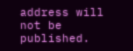address will not be published.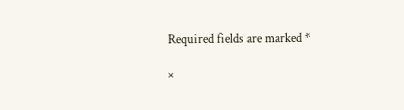Required fields are marked *

×